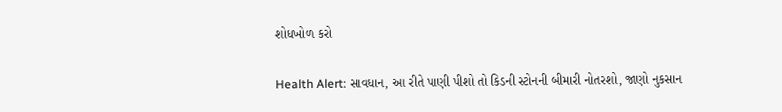શોધખોળ કરો

Health Alert: સાવધાન, આ રીતે પાણી પીશો તો કિડની સ્ટોનની બીમારી નોતરશો, જાણો નુકસાન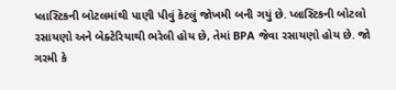પ્લાસ્ટિકની બોટલમાંથી પાણી પીવું કેટલું જોખમી બની ગયું છે. પ્લાસ્ટિકની બોટલો રસાયણો અને બેક્ટેરિયાથી ભરેલી હોય છે, તેમાં BPA જેવા રસાયણો હોય છે. જો ગરમી કે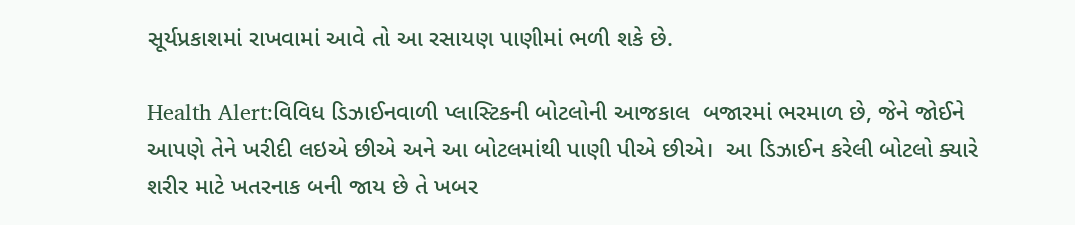સૂર્યપ્રકાશમાં રાખવામાં આવે તો આ રસાયણ પાણીમાં ભળી શકે છે.

Health Alert:વિવિધ ડિઝાઈનવાળી પ્લાસ્ટિકની બોટલોની આજકાલ  બજારમાં ભરમાળ છે, જેને જોઈને  આપણે તેને ખરીદી લઇએ છીએ અને આ બોટલમાંથી પાણી પીએ છીએ।  આ ડિઝાઈન કરેલી બોટલો ક્યારે શરીર માટે ખતરનાક બની જાય છે તે ખબર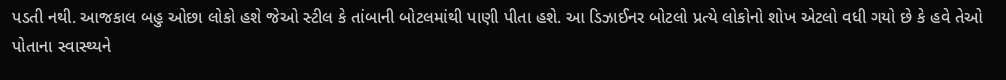પડતી નથી. આજકાલ બહુ ઓછા લોકો હશે જેઓ સ્ટીલ કે તાંબાની બોટલમાંથી પાણી પીતા હશે. આ ડિઝાઈનર બોટલો પ્રત્યે લોકોનો શોખ એટલો વધી ગયો છે કે હવે તેઓ પોતાના સ્વાસ્થ્યને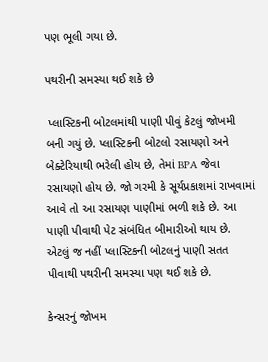પણ ભૂલી ગયા છે.

પથરીની સમસ્યા થઈ શકે છે

 પ્લાસ્ટિકની બોટલમાંથી પાણી પીવું કેટલું જોખમી બની ગયું છે. પ્લાસ્ટિકની બોટલો રસાયણો અને બેક્ટેરિયાથી ભરેલી હોય છે, તેમાં BPA જેવા રસાયણો હોય છે. જો ગરમી કે સૂર્યપ્રકાશમાં રાખવામાં આવે તો આ રસાયણ પાણીમાં ભળી શકે છે. આ પાણી પીવાથી પેટ સંબંધિત બીમારીઓ થાય છે. એટલું જ નહીં પ્લાસ્ટિકની બોટલનું પાણી સતત પીવાથી પથરીની સમસ્યા પણ થઈ શકે છે.

કેન્સરનું જોખમ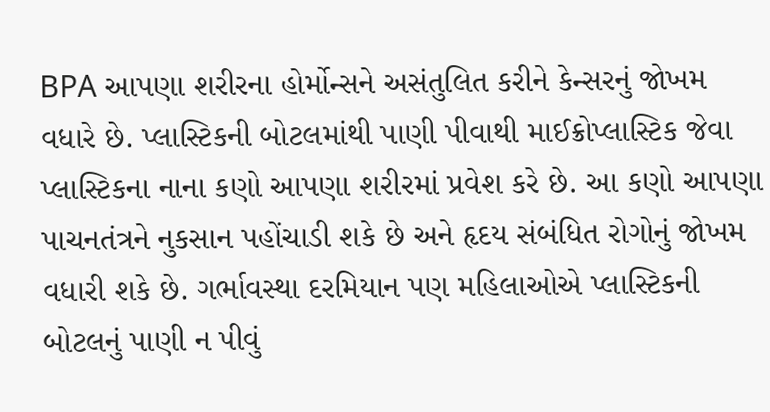BPA આપણા શરીરના હોર્મોન્સને અસંતુલિત કરીને કેન્સરનું જોખમ વધારે છે. પ્લાસ્ટિકની બોટલમાંથી પાણી પીવાથી માઈક્રોપ્લાસ્ટિક જેવા પ્લાસ્ટિકના નાના કણો આપણા શરીરમાં પ્રવેશ કરે છે. આ કણો આપણા પાચનતંત્રને નુકસાન પહોંચાડી શકે છે અને હૃદય સંબંધિત રોગોનું જોખમ વધારી શકે છે. ગર્ભાવસ્થા દરમિયાન પણ મહિલાઓએ પ્લાસ્ટિકની બોટલનું પાણી ન પીવું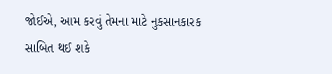જોઈએ, આમ કરવું તેમના માટે નુકસાનકારક સાબિત થઈ શકે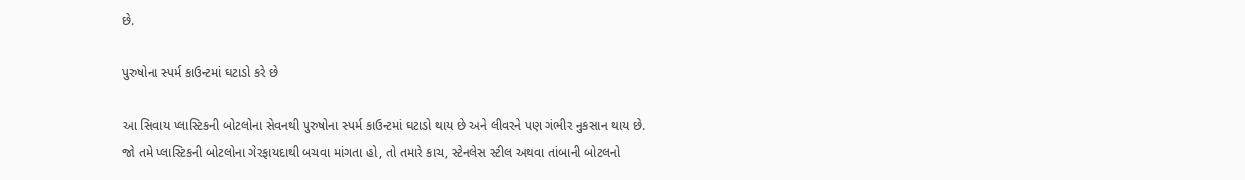છે.

પુરુષોના સ્પર્મ કાઉન્ટમાં ઘટાડો કરે છે

આ સિવાય પ્લાસ્ટિકની બોટલોના સેવનથી પુરુષોના સ્પર્મ કાઉન્ટમાં ઘટાડો થાય છે અને લીવરને પણ ગંભીર નુકસાન થાય છે. જો તમે પ્લાસ્ટિકની બોટલોના ગેરફાયદાથી બચવા માંગતા હો, તો તમારે કાચ, સ્ટેનલેસ સ્ટીલ અથવા તાંબાની બોટલનો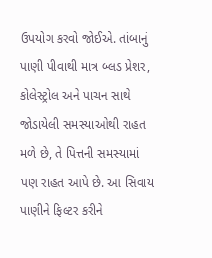ઉપયોગ કરવો જોઈએ. તાંબાનું પાણી પીવાથી માત્ર બ્લડ પ્રેશર, કોલેસ્ટ્રોલ અને પાચન સાથે જોડાયેલી સમસ્યાઓથી રાહત મળે છે, તે પિત્તની સમસ્યામાં પણ રાહત આપે છે. આ સિવાય પાણીને ફિલ્ટર કરીને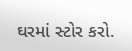ઘરમાં સ્ટોર કરો.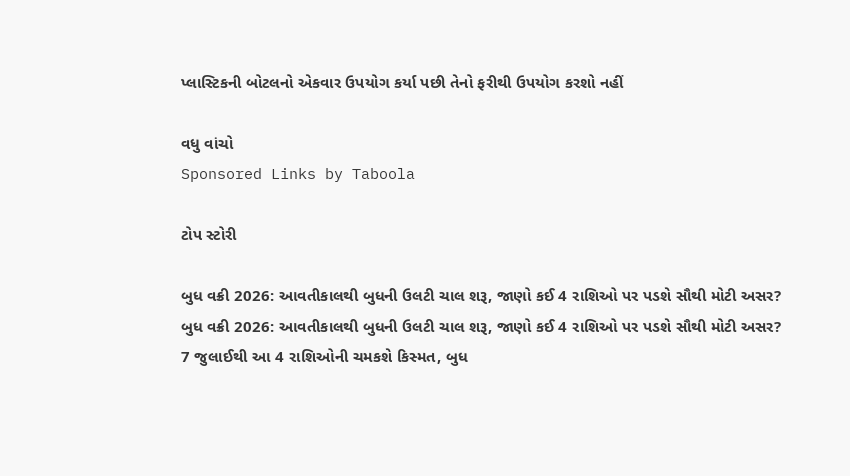પ્લાસ્ટિકની બોટલનો એકવાર ઉપયોગ કર્યા પછી તેનો ફરીથી ઉપયોગ કરશો નહીં

વધુ વાંચો
Sponsored Links by Taboola

ટોપ સ્ટોરી

બુધ વક્રી 2026: આવતીકાલથી બુધની ઉલટી ચાલ શરૂ, જાણો કઈ 4 રાશિઓ પર પડશે સૌથી મોટી અસર?
બુધ વક્રી 2026: આવતીકાલથી બુધની ઉલટી ચાલ શરૂ, જાણો કઈ 4 રાશિઓ પર પડશે સૌથી મોટી અસર?
7 જુલાઈથી આ 4 રાશિઓની ચમકશે કિસ્મત, બુધ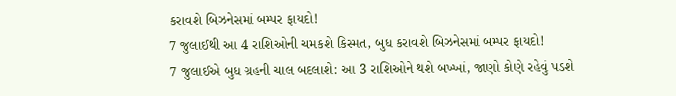કરાવશે બિઝનેસમાં બમ્પર ફાયદો!
7 જુલાઈથી આ 4 રાશિઓની ચમકશે કિસ્મત, બુધ કરાવશે બિઝનેસમાં બમ્પર ફાયદો!
7 જુલાઈએ બુધ ગ્રહની ચાલ બદલાશે: આ 3 રાશિઓને થશે બખ્ખાં, જાણો કોણે રહેવું પડશે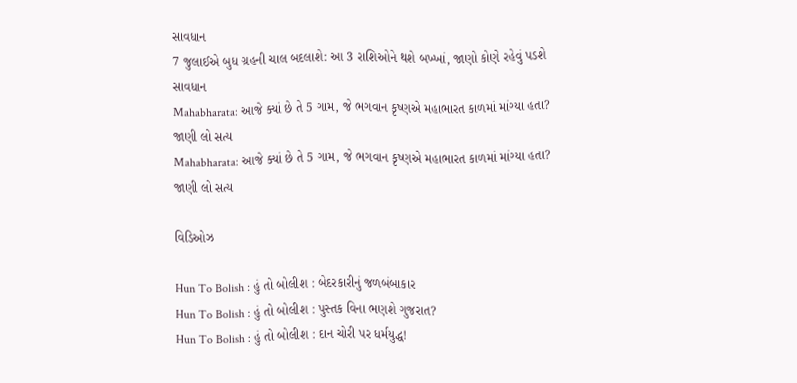સાવધાન
7 જુલાઈએ બુધ ગ્રહની ચાલ બદલાશે: આ 3 રાશિઓને થશે બખ્ખાં, જાણો કોણે રહેવું પડશે સાવધાન
Mahabharata: આજે ક્યાં છે તે 5 ગામ, જે ભગવાન કૃષ્ણએ મહાભારત કાળમાં માંગ્યા હતા? જાણી લો સત્ય
Mahabharata: આજે ક્યાં છે તે 5 ગામ, જે ભગવાન કૃષ્ણએ મહાભારત કાળમાં માંગ્યા હતા? જાણી લો સત્ય

વિડિઓઝ

Hun To Bolish : હું તો બોલીશ : બેદરકારીનું જળબંબાકાર
Hun To Bolish : હું તો બોલીશ : પુસ્તક વિના ભણશે ગુજરાત?
Hun To Bolish : હું તો બોલીશ : દાન ચોરી પર ધર્મયુદ્ધ!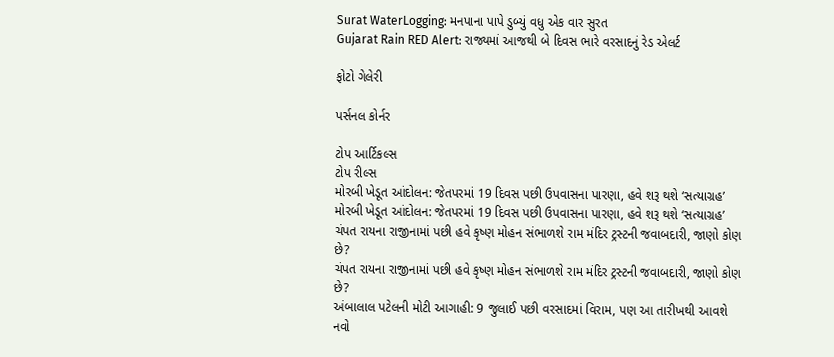Surat WaterLogging: મનપાના પાપે ડુબ્યું વધુ એક વાર સુરત
Gujarat Rain RED Alert: રાજ્યમાં આજથી બે દિવસ ભારે વરસાદનું રેડ એલર્ટ

ફોટો ગેલેરી

પર્સનલ કોર્નર

ટોપ આર્ટિકલ્સ
ટોપ રીલ્સ
મોરબી ખેડૂત આંદોલન: જેતપરમાં 19 દિવસ પછી ઉપવાસના પારણા, હવે શરૂ થશે ‘સત્યાગ્રહ’
મોરબી ખેડૂત આંદોલન: જેતપરમાં 19 દિવસ પછી ઉપવાસના પારણા, હવે શરૂ થશે ‘સત્યાગ્રહ’
ચંપત રાયના રાજીનામાં પછી હવે કૃષ્ણ મોહન સંભાળશે રામ મંદિર ટ્રસ્ટની જવાબદારી, જાણો કોણ છે?
ચંપત રાયના રાજીનામાં પછી હવે કૃષ્ણ મોહન સંભાળશે રામ મંદિર ટ્રસ્ટની જવાબદારી, જાણો કોણ છે?
અંબાલાલ પટેલની મોટી આગાહી: 9 જુલાઈ પછી વરસાદમાં વિરામ, પણ આ તારીખથી આવશે નવો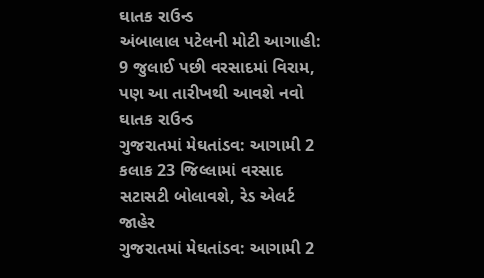ઘાતક રાઉન્ડ
અંબાલાલ પટેલની મોટી આગાહી: 9 જુલાઈ પછી વરસાદમાં વિરામ, પણ આ તારીખથી આવશે નવો ઘાતક રાઉન્ડ
ગુજરાતમાં મેઘતાંડવ: આગામી 2 કલાક 23 જિલ્લામાં વરસાદ સટાસટી બોલાવશે, રેડ એલર્ટ જાહેર
ગુજરાતમાં મેઘતાંડવ: આગામી 2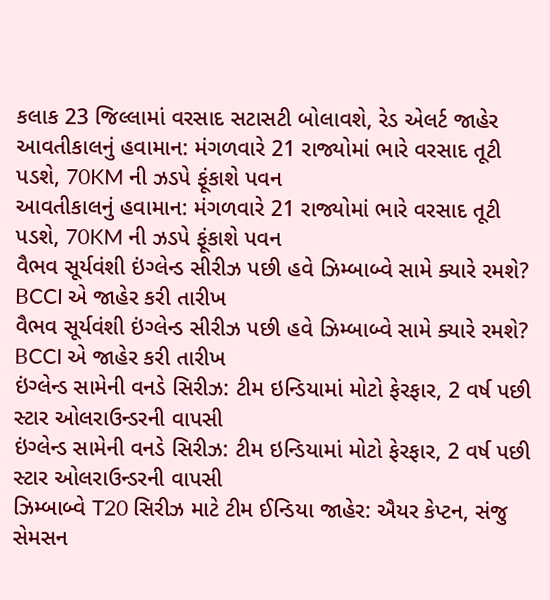કલાક 23 જિલ્લામાં વરસાદ સટાસટી બોલાવશે, રેડ એલર્ટ જાહેર
આવતીકાલનું હવામાન: મંગળવારે 21 રાજ્યોમાં ભારે વરસાદ તૂટી પડશે, 70KM ની ઝડપે ફૂંકાશે પવન
આવતીકાલનું હવામાન: મંગળવારે 21 રાજ્યોમાં ભારે વરસાદ તૂટી પડશે, 70KM ની ઝડપે ફૂંકાશે પવન
વૈભવ સૂર્યવંશી ઇંગ્લેન્ડ સીરીઝ પછી હવે ઝિમ્બાબ્વે સામે ક્યારે રમશે? BCCI એ જાહેર કરી તારીખ
વૈભવ સૂર્યવંશી ઇંગ્લેન્ડ સીરીઝ પછી હવે ઝિમ્બાબ્વે સામે ક્યારે રમશે? BCCI એ જાહેર કરી તારીખ
ઇંગ્લેન્ડ સામેની વનડે સિરીઝ: ટીમ ઇન્ડિયામાં મોટો ફેરફાર, 2 વર્ષ પછી સ્ટાર ઓલરાઉન્ડરની વાપસી
ઇંગ્લેન્ડ સામેની વનડે સિરીઝ: ટીમ ઇન્ડિયામાં મોટો ફેરફાર, 2 વર્ષ પછી સ્ટાર ઓલરાઉન્ડરની વાપસી
ઝિમ્બાબ્વે T20 સિરીઝ માટે ટીમ ઈન્ડિયા જાહેર: ઐયર કેપ્ટન, સંજુ સેમસન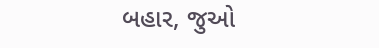બહાર, જુઓ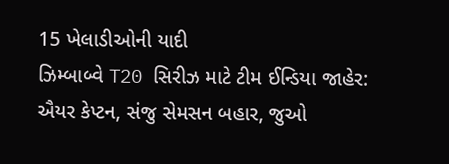15 ખેલાડીઓની યાદી
ઝિમ્બાબ્વે T20 સિરીઝ માટે ટીમ ઈન્ડિયા જાહેર: ઐયર કેપ્ટન, સંજુ સેમસન બહાર, જુઓ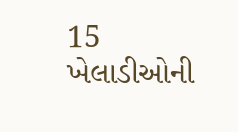15 ખેલાડીઓની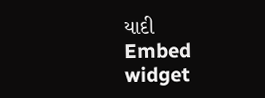યાદી
Embed widget